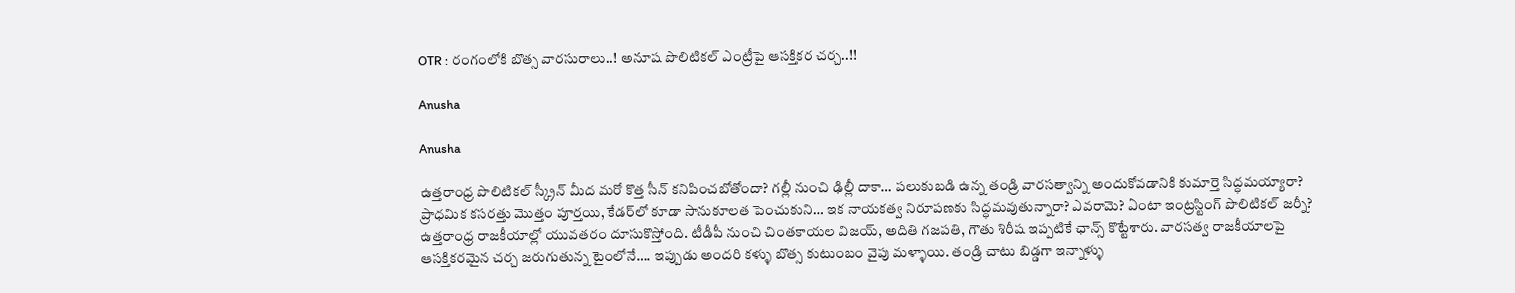OTR : రంగంలోకి బొత్స వారసురాలు..! అనూష పొలిటికల్ ఎంట్రీపై ఆసక్తికర చర్చ..!!

Anusha

Anusha

ఉత్తరాంధ్ర పొలిటికల్‌ స్క్రీన్‌ మీద మరో కొత్త సీన్‌ కనిపించబోతోందా? గల్లీ నుంచి ఢిల్లీ దాకా… పలుకుబడి ఉన్న తండ్రి వారసత్వాన్ని అందుకోవడానికి కుమార్తె సిద్ధమయ్యారా? ప్రాధమిక కసరత్తు మొత్తం పూర్తయి, కేడర్‌లో కూడా సానుకూలత పెంచుకుని… ఇక నాయకత్వ నిరూపణకు సిద్ధమవుతున్నారా? ఎవరామె? ఏంటా ఇంట్రస్టింగ్‌ పొలిటికల్‌ జర్నీ? ఉత్తరాంధ్ర రాజకీయాల్లో యువతరం దూసుకొస్తోంది. టీడీపీ నుంచి చింతకాయల విజయ్, అదితి గజపతి, గౌతు శిరీష ఇప్పటికే ఛాన్స్‌ కొట్టేశారు. వారసత్వ రాజకీయాలపై ఆసక్తికరమైన చర్చ జరుగుతున్న టైంలోనే…. ఇప్పుడు అందరి కళ్ళు బొత్స కుటుంబం వైపు మళ్ళాయి. తండ్రి చాటు బిడ్డగా ఇన్నాళ్ళు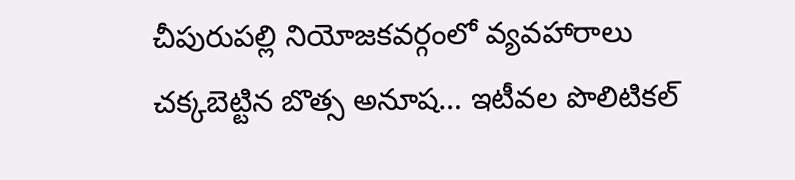చీపురుపల్లి నియోజకవర్గంలో వ్యవహారాలు చక్కబెట్టిన బొత్స అనూష… ఇటీవల పొలిటికల్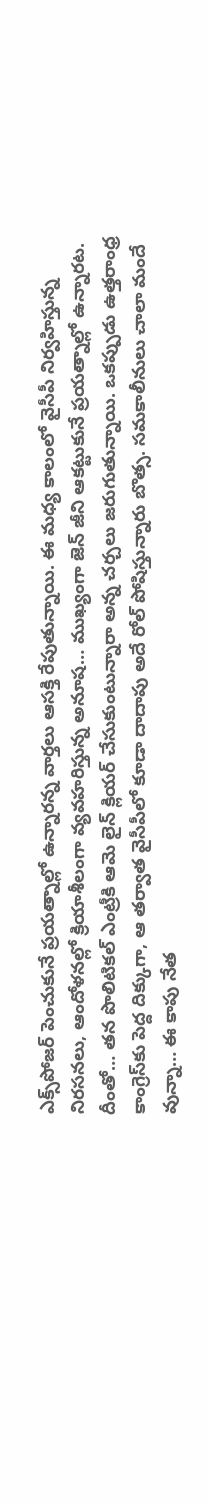ఎక్స్‌పోజర్ పెంచుకునే ప్రయత్నాల్లో ఉన్నారన్న వార్తలు ఆసక్తి రేపుతున్నాయి. ఈ మధ్య కాలంలో వైసీపీ నిర్వహిస్తున్న నిరసనలు, ఆందోళనల్లో క్రియాశీలంగా వ్యవహరిస్తున్న అనూష… ముఖ్యంగా జెన్ జీని ఆకట్టుకునే ప్రయత్నాల్లో ఉన్నారట. దీంతో… తన పొలిటికల్‌ ఎంట్రీకి ఆమె లైన్‌ క్లియర్‌ చేసుకుంటున్నారా అన్న చర్చలు జరుగుతున్నాయి. ఒకప్పుడు ఉత్తరాంధ్ర కాంగ్రెస్‌కు పెద్ద దిక్కుగా, ఆ తర్వాత వైసీపీలో కూడా దాదాపు అదే రోల్‌ పోషిస్తున్నారు బొత్స. సమకాలీనులు చాలా మందే వున్నా… ఈ కాపు నేత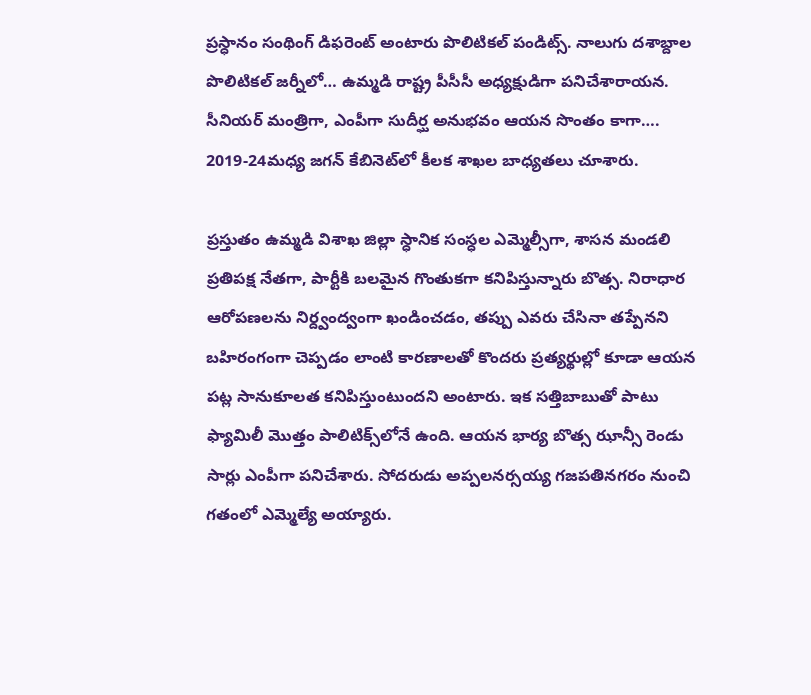ప్రస్ధానం సంథింగ్ డిఫరెంట్ అంటారు పొలిటికల్‌ పండిట్స్‌. నాలుగు దశాబ్దాల పొలిటికల్‌ జర్నీలో… ఉమ్మడి రాష్ట్ర పీసీసీ అధ్యక్షుడిగా పనిచేశారాయన. సీనియర్ మంత్రిగా, ఎంపీగా సుదీర్ఘ అనుభవం ఆయన సొంతం కాగా…. 2019-24మధ్య జగన్‌ కేబినెట్‌లో కీలక శాఖల బాధ్యతలు చూశారు.

ప్రస్తుతం ఉమ్మడి విశాఖ జిల్లా స్ధానిక సంస్ధల ఎమ్మెల్సీగా, శాసన మండలి ప్రతిపక్ష నేతగా, పార్టీకి బలమైన గొంతుకగా కనిపిస్తున్నారు బొత్స. నిరాధార ఆరోపణలను నిర్ద్వంద్వంగా ఖండించడం, తప్పు ఎవరు చేసినా తప్పేనని బహిరంగంగా చెప్పడం లాంటి కారణాలతో కొందరు ప్రత్యర్థుల్లో కూడా ఆయన పట్ల సానుకూలత కనిపిస్తుంటుందని అంటారు. ఇక సత్తిబాబుతో పాటు ఫ్యామిలీ మొత్తం పాలిటిక్స్‌లోనే ఉంది. ఆయన భార్య బొత్స ఝాన్సీ రెండు సార్లు ఎంపీగా పనిచేశారు. సోదరుడు అప్పలనర్సయ్య గజపతినగరం నుంచి గతంలో ఎమ్మెల్యే అయ్యారు.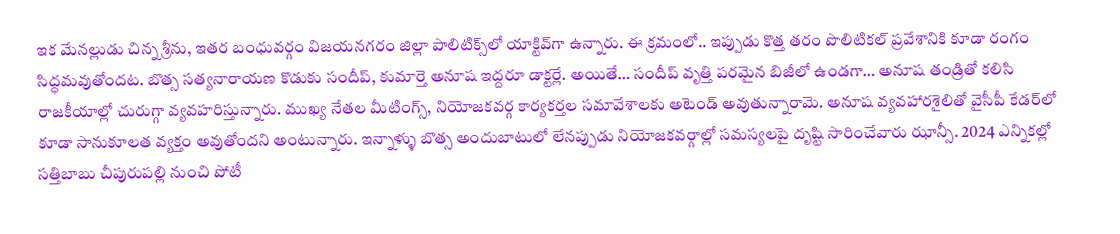ఇక మేనల్లుడు చిన్న శ్రీను, ఇతర బంధువర్గం విజయనగరం జిల్లా పాలిటిక్స్‌లో యాక్టివ్‌గా ఉన్నారు. ఈ క్రమంలో.. ఇప్పుడు కొత్త తరం పొలిటికల్ ప్రవేశానికి కూడా రంగం సిద్ధమవుతోందట. బొత్స సత్యనారాయణ కొడుకు సందీప్, కుమార్తె అనూష ఇద్దరూ డాక్టర్లే. అయితే… సందీప్ వృత్తి పరమైన బిజీలో ఉండగా… అనూష తండ్రితో కలిసి రాజకీయాల్లో చురుగ్గా వ్యవహరిస్తున్నారు. ముఖ్య నేతల మీటింగ్స్‌, నియోజకవర్గ కార్యకర్తల సమావేశాలకు అటెండ్‌ అవుతున్నారామె. అనూష వ్యవహారశైలితో వైసీపీ కేడర్‌లో కూడా సానుకూలత వ్యక్తం అవుతోందని అంటున్నారు. ఇన్నాళ్ళు బొత్స అందుబాటులో లేనప్పుడు నియోజకవర్గాల్లో సమస్యలపై దృష్టి సారించేవారు ఝాన్సీ. 2024 ఎన్నికల్లో సత్తిబాబు చీపురుపల్లి నుంచి పోటీ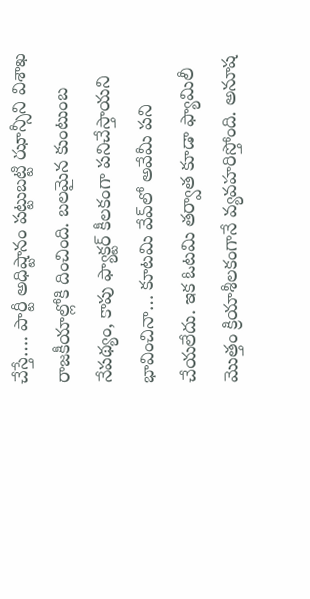చేస్తే…. పార్టీ అధిష్టానం పట్టుబట్టి ఝాన్సీని విశాఖ రాజకీయాల్లోకి దించింది. బలమైన కుంటుంబ నేపథ్యం, కాపు ఫ్యాక్టర్ కీలకంగా పనిచేస్తాయని భావించినా… కూటమి వేవ్‌లో అవేమీ పని చేయలేదు. ఇక ఓటమి తర్వాత కూడా ఫ్యామిలీ మొత్తం క్రియాశీలకంగానే వ్యవహరిస్తోంది. అనూష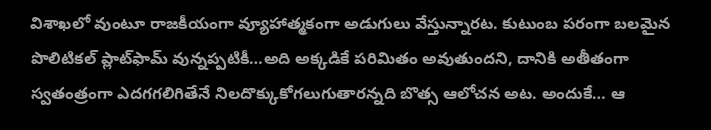విశాఖలో వుంటూ రాజకీయంగా వ్యూహాత్మకంగా అడుగులు వేస్తున్నారట. కుటుంబ పరంగా బలమైన పొలిటికల్‌ ప్లాట్‌ఫామ్‌ వున్నప్పటికీ…అది అక్కడికే పరిమితం అవుతుందని, దానికి అతీతంగా స్వతంత్రంగా ఎదగగలిగితేనే నిలదొక్కుకోగలుగుతారన్నది బొత్స ఆలోచన అట. అందుకే… ఆ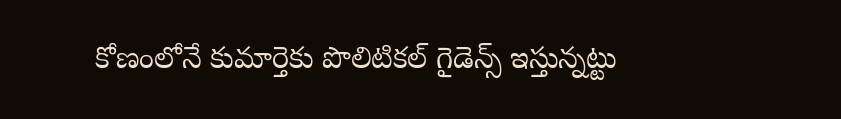కోణంలోనే కుమార్తెకు పొలిటికల్‌ గైడెన్స్‌ ఇస్తున్నట్టు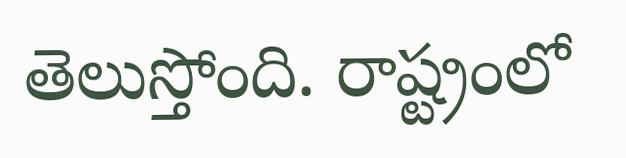తెలుస్తోంది. రాష్ట్రంలో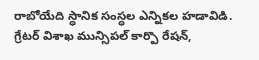రాబోయేది స్ధానిక సంస్ధల ఎన్నికల హడావిడి. గ్రేటర్ విశాఖ మున్సిపల్ కార్పొ రేషన్,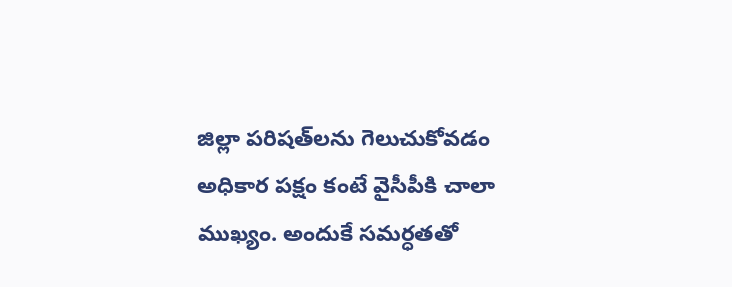జిల్లా పరిషత్‌లను గెలుచుకోవడం అధికార పక్షం కంటే వైసీపీకి చాలా ముఖ్యం. అందుకే సమర్ధతతో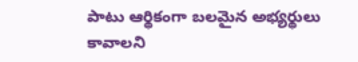పాటు ఆర్థికంగా బలమైన అభ్యర్థులు కావాలని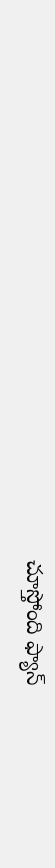చూస్తోంది ఫ్యాన్‌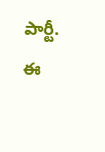పార్టీ. ఈ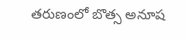తరుణంలో బొత్స అనూష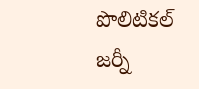పొలిటికల్ జర్నీ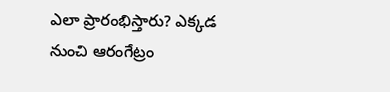ఎలా ప్రారంభిస్తారు? ఎక్కడ నుంచి ఆరంగేట్రం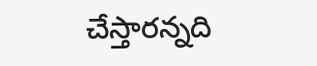చేస్తారన్నది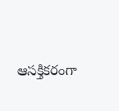ఆసక్తికరంగా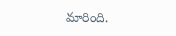మారింది.